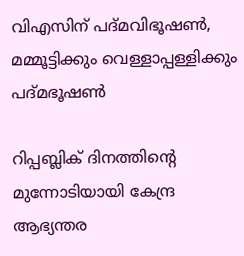വിഎസിന് പദ്മവിഭൂഷൺ, മമ്മൂട്ടിക്കും വെള്ളാപ്പള്ളിക്കും പദ്മഭൂഷൺ

റിപ്പബ്ലിക് ദിനത്തിന്‍റെ മുന്നോടിയായി കേന്ദ്ര ആഭ്യന്തര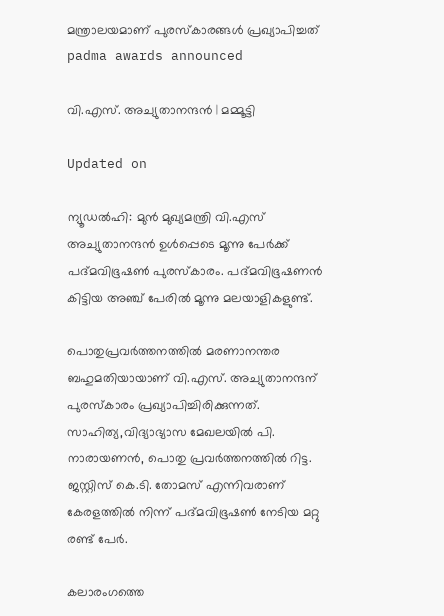മന്ത്രാലയമാണ് പുരസ്കാരങ്ങൾ പ്രഖ്യാപിച്ചത്
padma awards announced

വി.എസ്. അച്യുതാനന്ദൻ | മമ്മൂട്ടി

Updated on

ന്യൂഡൽഹി: മുൻ മുഖ്യമന്ത്രി വി.എസ് അച്യുതാനന്ദൻ ഉൾപ്പെടെ മൂന്നു പേർക്ക് പദ്മവിഭൂഷൺ പുരസ്കാരം. പദ്മവിഭൂഷണൻ കിട്ടിയ അഞ്ച് പേരിൽ മൂന്നു മലയാളികളുണ്ട്.

പൊതുപ്രവർത്തനത്തിൽ മരണാനന്തര ബഹുമതിയായാണ് വി.എസ്. അച്യുതാനന്ദന് പുരസ്കാരം പ്രഖ്യാപിച്ചിരിക്കുന്നത്. സാഹിത്യ,വിദ്യാഭ്യാസ മേഖലയിൽ പി. നാരായണൻ, പൊതു പ്രവർത്തനത്തിൽ റിട്ട. ജസ്റ്റിസ് കെ.ടി. തോമസ് എന്നിവരാണ് കേരളത്തിൽ നിന്ന് പദ്മവിഭൂഷൺ നേടിയ മറ്റു രണ്ട് പേർ.

കലാരംഗത്തെ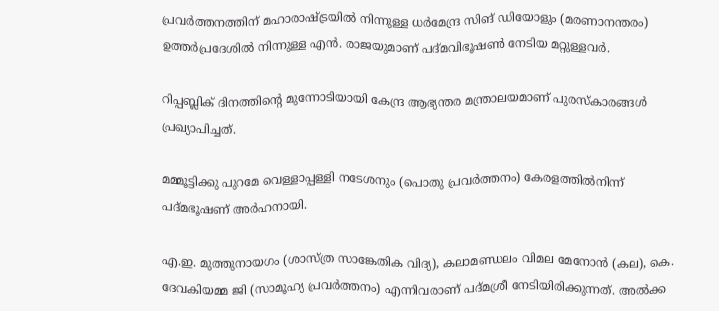പ്രവർത്തനത്തിന് മഹാരാഷ്ട്രയിൽ നിന്നുള്ള ധർമേന്ദ്ര സിങ് ഡിയോളും (മരണാനന്തരം) ഉത്തർപ്രദേശിൽ നിന്നുള്ള എൻ. രാജയുമാണ് പദ്മവിഭൂഷൺ നേടിയ മറ്റുള്ളവർ.

റിപ്പബ്ലിക് ദിനത്തിന്‍റെ മുന്നോടിയായി കേന്ദ്ര ആഭ്യന്തര മന്ത്രാലയമാണ് പുരസ്കാരങ്ങൾ പ്രഖ്യാപിച്ചത്.

മമ്മൂട്ടിക്കു പുറമേ വെള്ളാപ്പള്ളി നടേശനും (പൊതു പ്രവർത്തനം) കേരളത്തിൽനിന്ന് പദ്മഭൂഷണ് അർഹനായി.

എ.ഇ. മുത്തുനായഗം (ശാസ്ത്ര സാങ്കേതിക വിദ്യ), കലാമണ്ഡലം വിമല മേനോൻ (കല), കെ. ദേവകിയമ്മ ജി (സാമൂഹ്യ പ്രവർത്തനം) എന്നിവരാണ് പദ്മശ്രീ നേടിയിരിക്കുന്നത്. അൽക്ക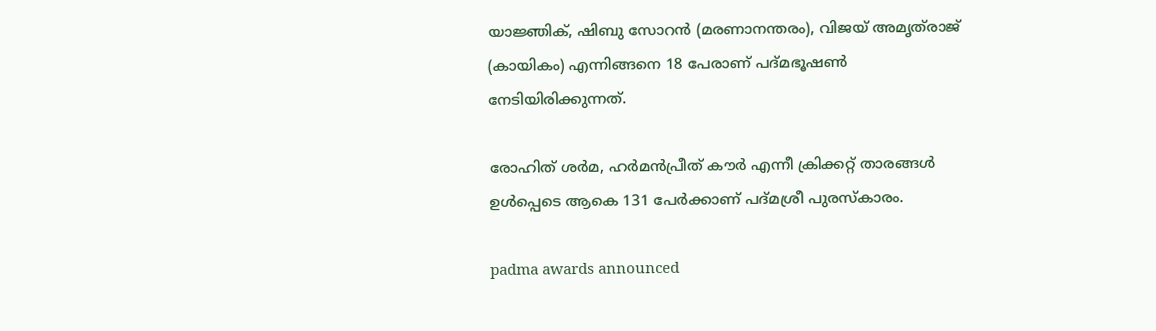യാജ്ഞിക്, ഷിബു സോറൻ (മരണാനന്തരം), വിജയ് അമൃത്‌രാജ് (കായികം) എന്നിങ്ങനെ 18 പേരാണ് പദ്മഭൂഷൺ നേടിയിരിക്കുന്നത്.

രോഹിത് ശർമ, ഹർമൻപ്രീത് കൗർ എന്നീ ക്രിക്കറ്റ് താരങ്ങൾ ഉൾപ്പെടെ ആകെ 131 പേർക്കാണ് പദ്മശ്രീ പുരസ്കാരം.

padma awards announced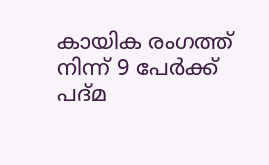കായിക രംഗത്ത് നിന്ന് 9 പേർക്ക് പദ്മ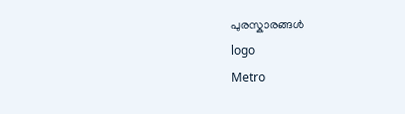പുരസ്കാരങ്ങൾ
logo
Metro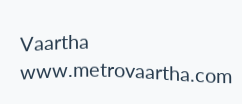Vaartha
www.metrovaartha.com